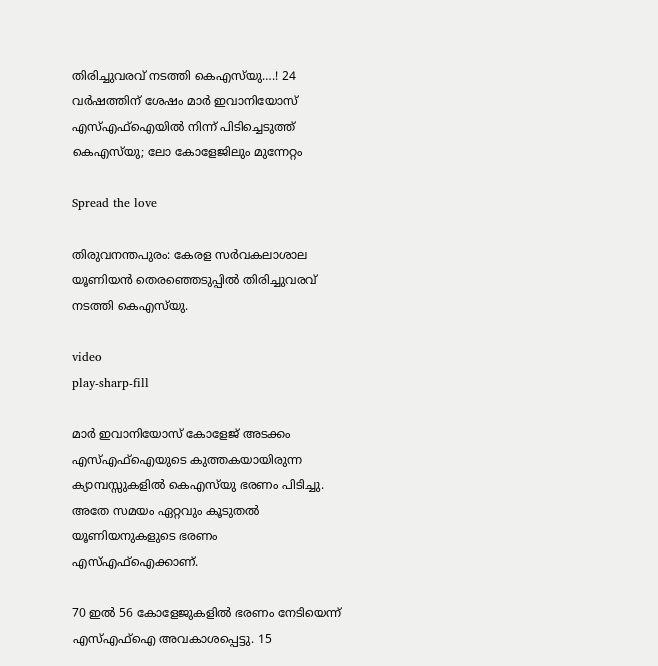തിരിച്ചുവരവ് നടത്തി കെഎസ്‍യു….! 24 വര്‍ഷത്തിന് ശേഷം മാര്‍ ഇവാനിയോസ് എസ്‌എഫ്‌ഐയില്‍ നിന്ന് പിടിച്ചെടുത്ത് കെഎസ്‍യു; ലോ കോളേജിലും മുന്നേറ്റം

Spread the love

തിരുവനന്തപുരം: കേരള സര്‍വകലാശാല യൂണിയൻ തെരഞ്ഞെടുപ്പില്‍ തിരിച്ചുവരവ് നടത്തി കെഎസ്‍യു.

video
play-sharp-fill

മാര്‍ ഇവാനിയോസ് കോളേജ് അടക്കം എസ്‌എഫ്‌ഐയുടെ കുത്തകയായിരുന്ന ക്യാമ്പസ്സുകളില്‍ കെഎസ്‍യു ഭരണം പിടിച്ചു. അതേ സമയം ഏറ്റവും കൂടുതല്‍ യൂണിയനുകളുടെ ഭരണം എസ്‌എഫ്‌ഐക്കാണ്.

70 ഇല്‍ 56 കോളേജുകളില്‍ ഭരണം നേടിയെന്ന് എസ്‌എഫ്‌ഐ അവകാശപ്പെട്ടു. 15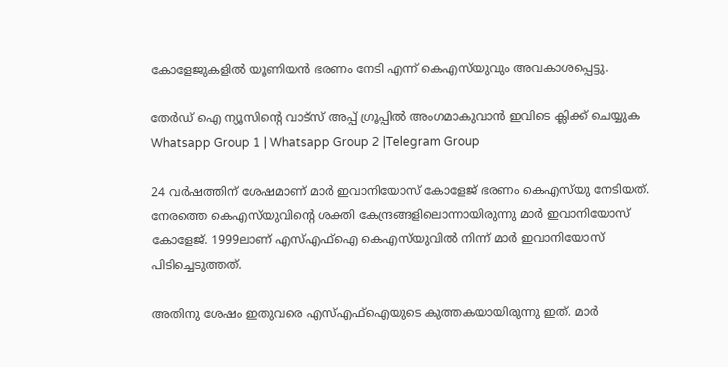കോളേജുകളില്‍ യൂണിയൻ ഭരണം നേടി എന്ന് കെഎസ്‍യുവും അവകാശപ്പെട്ടു.

തേർഡ് ഐ ന്യൂസിന്റെ വാട്സ് അപ്പ് ഗ്രൂപ്പിൽ അംഗമാകുവാൻ ഇവിടെ ക്ലിക്ക് ചെയ്യുക
Whatsapp Group 1 | Whatsapp Group 2 |Telegram Group

24 വര്‍ഷത്തിന് ശേഷമാണ് മാര്‍ ഇവാനിയോസ് കോളേജ് ഭരണം കെഎസ്‍യു നേടിയത്. നേരത്തെ കെഎസ്‍യുവിന്‍റെ ശക്തി കേന്ദ്രങ്ങളിലൊന്നായിരുന്നു മാര്‍ ഇവാനിയോസ് കോളേജ്. 1999ലാണ് എസ്‌എഫ്‌ഐ കെ‍എസ്‍യുവില്‍ നിന്ന് മാര്‍ ഇവാനിയോസ് പിടിച്ചെടുത്തത്.

അതിനു ശേഷം ഇതുവരെ എസ്‌എഫ്‌ഐയുടെ കുത്തകയായിരുന്നു ഇത്. മാര്‍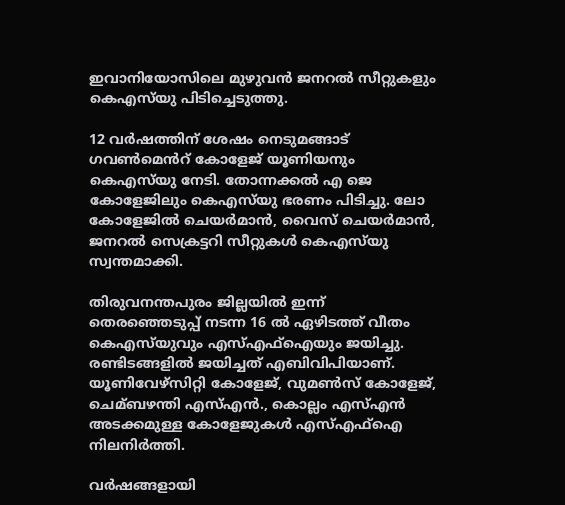ഇവാനിയോസിലെ മുഴുവൻ ജനറല്‍ സീറ്റുകളും കെഎസ്‍യു പിടിച്ചെടുത്തു.

12 വര്‍ഷത്തിന് ശേഷം നെടുമങ്ങാട് ഗവണ്‍മെൻറ് കോളേജ് യൂണിയനും കെഎസ്‍യു നേടി. തോന്നക്കല്‍ എ ജെ കോളേജിലും കെഎസ്‍യു ഭരണം പിടിച്ചു. ലോ കോളേജില്‍ ചെയര്‍മാൻ, വൈസ് ചെയര്‍മാൻ, ജനറല്‍ സെക്രട്ടറി സീറ്റുകള്‍ കെഎസ്‍യു സ്വന്തമാക്കി.

തിരുവനന്തപുരം ജില്ലയില്‍ ഇന്ന് തെരഞ്ഞെടുപ്പ് നടന്ന 16 ല്‍ ഏഴിടത്ത് വീതം കെഎസ്‍യുവും എസ്‌എഫ്‌ഐയും ജയിച്ചു. രണ്ടിടങ്ങളില്‍ ജയിച്ചത് എബിവിപിയാണ്. യൂണിവേഴ്സിറ്റി കോളേജ്, വുമണ്‍സ് കോളേജ്, ചെമ്ബഴന്തി എസ്‌എൻ., കൊല്ലം എസ്‌എൻ അടക്കമുള്ള കോളേജുകള്‍ എസ്‌എഫ്‌ഐ നിലനിര്‍ത്തി.

വര്‍ഷങ്ങളായി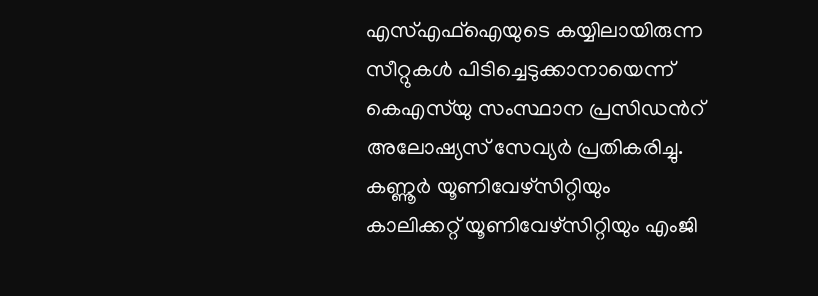എസ്‌എഫ്‌ഐയുടെ കയ്യിലായിരുന്ന സീറ്റുകള്‍ പിടിച്ചെടുക്കാനായെന്ന് കെഎസ്‍യു സംസ്ഥാന പ്രസിഡന്‍റ് അലോഷ്യസ് സേവ്യര്‍ പ്രതികരിച്ചു. കണ്ണൂര്‍ യൂണിവേഴ്സിറ്റിയും കാലിക്കറ്റ് യൂണിവേഴ്സിറ്റിയും എംജി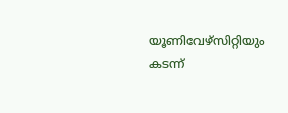യൂണിവേഴ്സിറ്റിയും കടന്ന്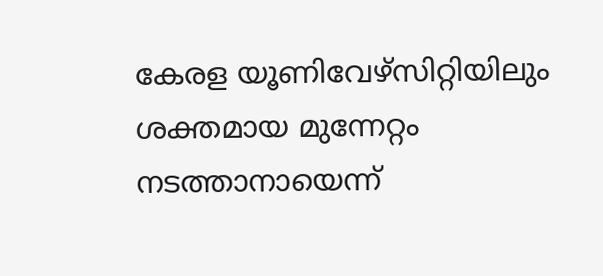കേരള യൂണിവേഴ്സിറ്റിയിലും ശക്തമായ മുന്നേറ്റം നടത്താനായെന്ന്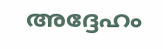അദ്ദേഹം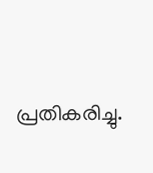പ്രതികരിച്ചു.